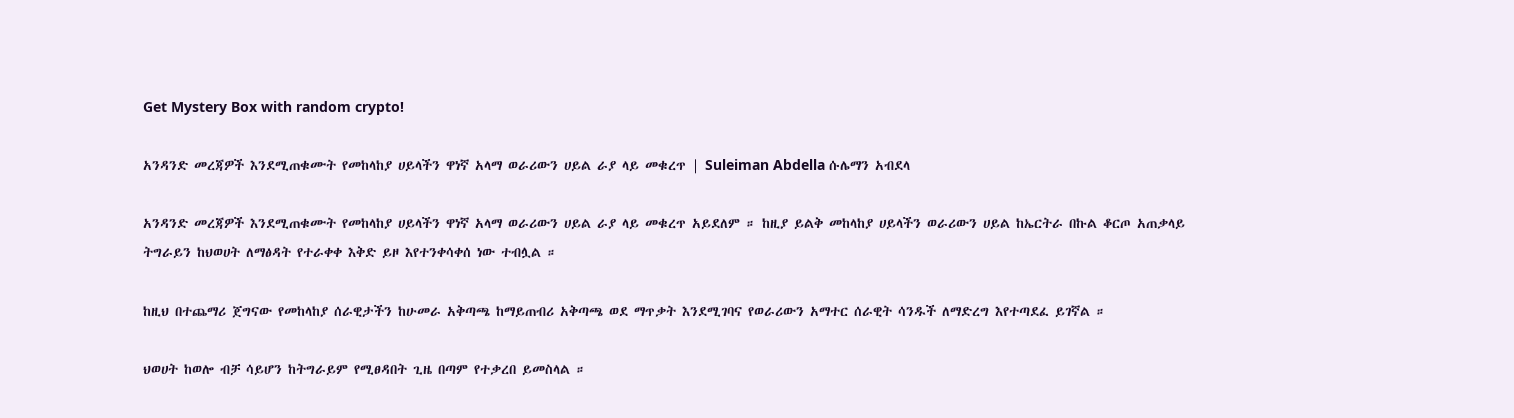Get Mystery Box with random crypto!

አንዳንድ መረጃዎች እንደሚጠቁሙት የመከላከያ ሀይላችን ዋነኛ አላማ ወራሪውን ሀይል ራያ ላይ መቁረጥ | Suleiman Abdella ሱሌማን አብደላ

አንዳንድ መረጃዎች እንደሚጠቁሙት የመከላከያ ሀይላችን ዋነኛ አላማ ወራሪውን ሀይል ራያ ላይ መቁረጥ አይደለም ። ከዚያ ይልቅ መከላከያ ሀይላችን ወራሪውን ሀይል ከኤርትራ በኩል ቆርጦ አጠቃላይ ትግራይን ከህወሀት ለማፅዳት የተራቀቀ እቅድ ይዞ እየተንቀሳቀሰ ነው ተብሏል ።

ከዚህ በተጨማሪ ጀግናው የመከላከያ ሰራዊታችን ከሁመራ አቅጣጫ ከማይጠብሪ አቅጣጫ ወደ ማጥቃት እንደሚገባና የወራሪውን አማተር ሰራዊት ሳንዱች ለማድረግ እየተጣደፈ ይገኛል ።

ህወሀት ከወሎ ብቻ ሳይሆን ከትግራይም የሚፀዳበት ጊዜ በጣም የተቃረበ ይመስላል ።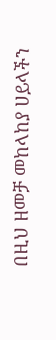በዚህ ዘመቻ መከላከያ ሀይላችን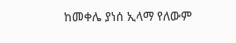ከመቀሌ ያነሰ ኢላማ የለውም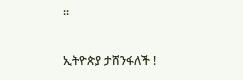።

ኢትዮጵያ ታሸንፋለች !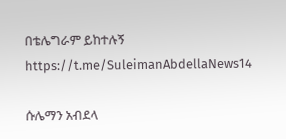በቴሌግራም ይከተሉኝ
https://t.me/SuleimanAbdellaNews14

ሱሌማን አብደላ